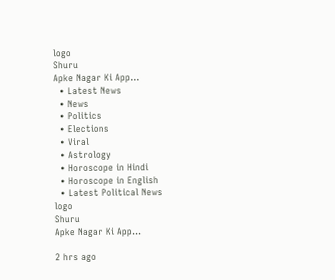logo
Shuru
Apke Nagar Ki App…
  • Latest News
  • News
  • Politics
  • Elections
  • Viral
  • Astrology
  • Horoscope in Hindi
  • Horoscope in English
  • Latest Political News
logo
Shuru
Apke Nagar Ki App…

2 hrs ago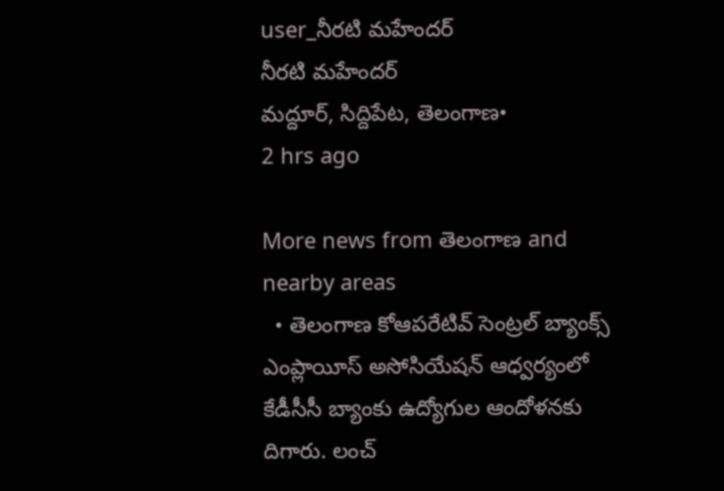user_నీరటి మహేందర్
నీరటి మహేందర్
మద్దూర్, సిద్దిపేట, తెలంగాణ•
2 hrs ago

More news from తెలంగాణ and nearby areas
  • తెలంగాణ కోఆపరేటివ్ సెంట్రల్ బ్యాంక్స్ ఎంప్లాయీస్ అసోసియేషన్ ఆధ్వర్యంలో కేడీసీసీ బ్యాంకు ఉద్యోగుల ఆందోళనకు దిగారు. లంచ్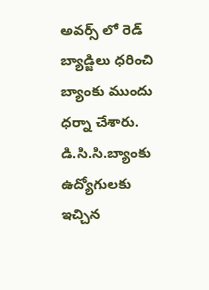అవర్స్ లో రెడ్ బ్యాడ్జిలు ధరించి బ్యాంకు ముందు ధర్నా చేశారు. డి.సి.సి.బ్యాంకు ఉద్యోగులకు ఇచ్చిన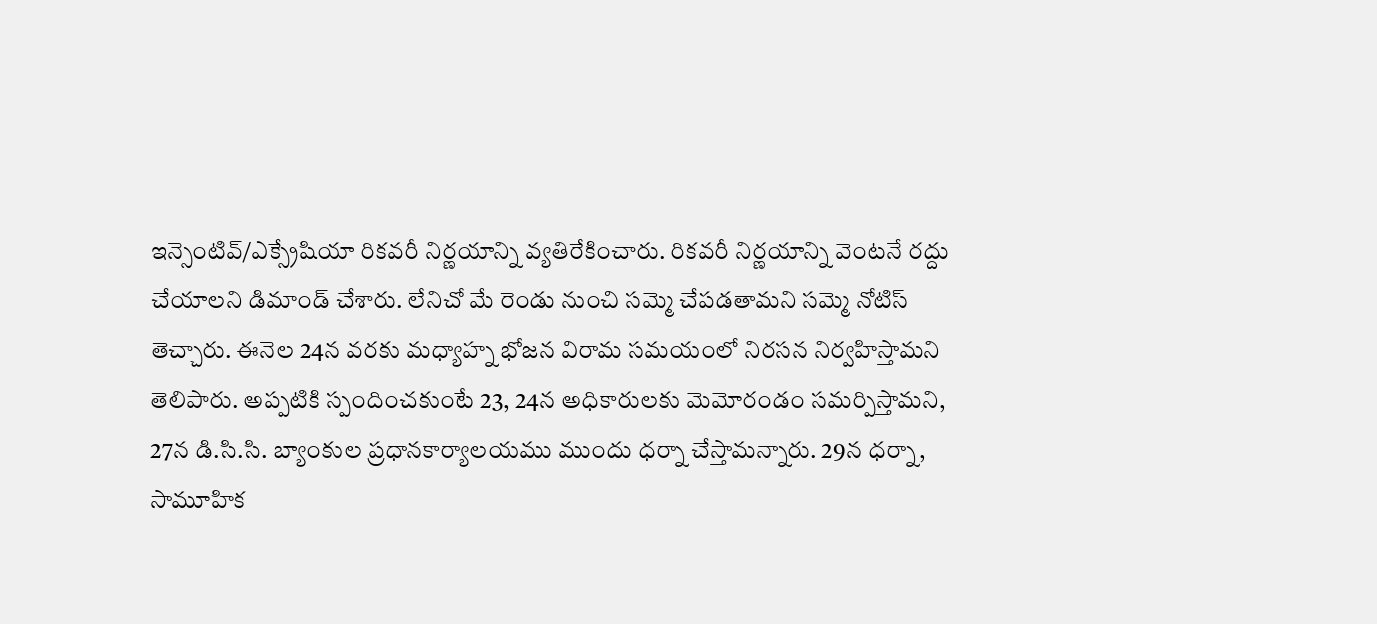ఇన్సెంటివ్/ఎక్స్రేషియా రికవరీ నిర్ణయాన్ని వ్యతిరేకించారు. రికవరీ నిర్ణయాన్ని వెంటనే రద్దు చేయాలని డిమాండ్ చేశారు. లేనిచో మే రెండు నుంచి సమ్మె చేపడతామని సమ్మె నోటిస్ తెచ్చారు. ఈనెల 24న వరకు మధ్యాహ్న భోజన విరామ సమయంలో నిరసన నిర్వహిస్తామని తెలిపారు. అప్పటికి స్పందించకుంటే 23, 24న అధికారులకు మెమోరండం సమర్పిస్తామని, 27న డి.సి.సి. బ్యాంకుల ప్రధానకార్యాలయము ముందు ధర్నా చేస్తామన్నారు. 29న ధర్నా, సామూహిక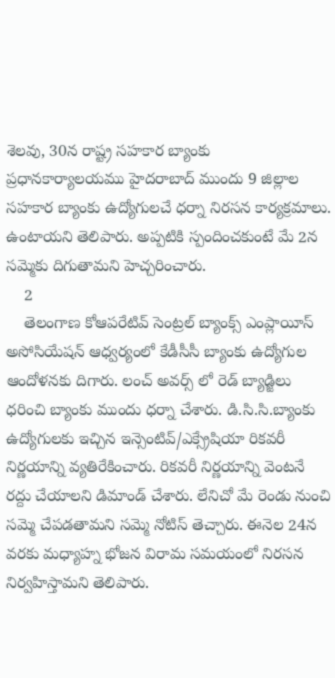శెలవు, 30న రాష్ట్ర సహకార బ్యాంకు ప్రధానకార్యాలయము హైదరాబాద్ ముందు 9 జిల్లాల సహకార బ్యాంకు ఉద్యోగులచే ధర్నా నిరసన కార్యక్రమాలు. ఉంటాయని తెలిపారు. అప్పటికి స్పందించకుంటే మే 2న సమ్మెకు దిగుతామని హెచ్చరించారు.
    2
    తెలంగాణ కోఆపరేటివ్ సెంట్రల్ బ్యాంక్స్ ఎంప్లాయీస్ అసోసియేషన్ ఆధ్వర్యంలో కేడీసీసీ బ్యాంకు ఉద్యోగుల ఆందోళనకు దిగారు. లంచ్ అవర్స్ లో రెడ్ బ్యాడ్జిలు ధరించి బ్యాంకు ముందు ధర్నా చేశారు. డి.సి.సి.బ్యాంకు ఉద్యోగులకు ఇచ్చిన ఇన్సెంటివ్/ఎక్స్రేషియా రికవరీ నిర్ణయాన్ని వ్యతిరేకించారు. రికవరీ నిర్ణయాన్ని వెంటనే రద్దు చేయాలని డిమాండ్ చేశారు. లేనిచో మే రెండు నుంచి సమ్మె చేపడతామని సమ్మె నోటిస్ తెచ్చారు. ఈనెల 24న వరకు మధ్యాహ్న భోజన విరామ సమయంలో నిరసన నిర్వహిస్తామని తెలిపారు.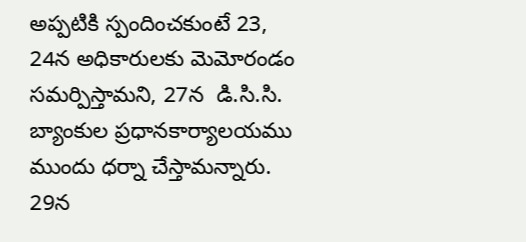అప్పటికి స్పందించకుంటే 23, 24న అధికారులకు మెమోరండం సమర్పిస్తామని, 27న  డి.సి.సి. బ్యాంకుల ప్రధానకార్యాలయము ముందు ధర్నా చేస్తామన్నారు. 29న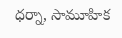ధర్నా, సామూహిక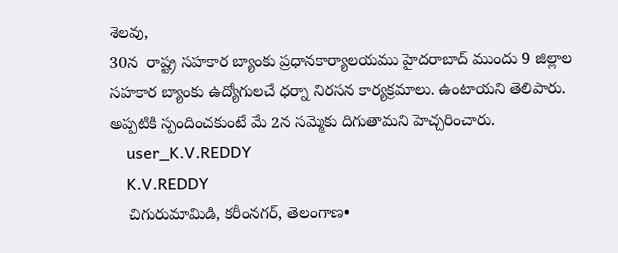శెలవు,
30న  రాష్ట్ర సహకార బ్యాంకు ప్రధానకార్యాలయము హైదరాబాద్ ముందు 9 జిల్లాల సహకార బ్యాంకు ఉద్యోగులచే ధర్నా నిరసన కార్యక్రమాలు. ఉంటాయని తెలిపారు. అప్పటికి స్పందించకుంటే మే 2న సమ్మెకు దిగుతామని హెచ్చరించారు.
    user_K.V.REDDY
    K.V.REDDY
    చిగురుమామిడి, కరీంనగర్, తెలంగాణ•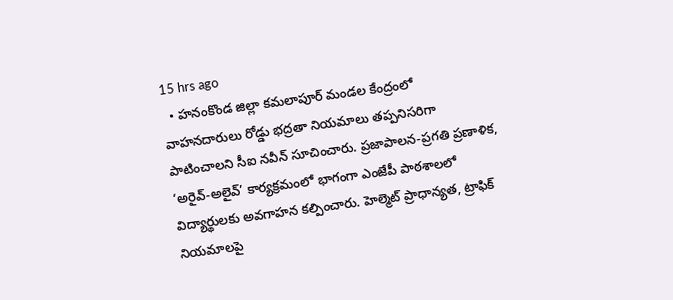15 hrs ago
  • హనంకొండ జిల్లా కమలాపూర్‌ మండల కేంద్రంలో వాహనదారులు రోడ్డు భద్రతా నియమాలు తప్పనిసరిగా పాటించాలని సీఐ నవీన్ సూచించారు. ప్రజాపాలన-ప్రగతి ప్రణాళిక, ‘అరైవ్-అలైవ్’ కార్యక్రమంలో భాగంగా ఎంజేపీ పాఠశాలలో విద్యార్థులకు అవగాహన కల్పించారు. హెల్మెట్ ప్రాధాన్యత, ట్రాఫిక్ నియమాలపై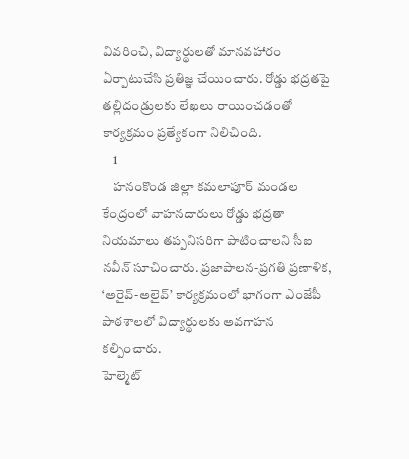వివరించి, విద్యార్థులతో మానవహారం ఏర్పాటుచేసి ప్రతిజ్ఞ చేయించారు. రోడ్డు భద్రతపై తల్లిదండ్రులకు లేఖలు రాయించడంతో కార్యక్రమం ప్రత్యేకంగా నిలిచింది.
    1
    హనంకొండ జిల్లా కమలాపూర్‌ మండల కేంద్రంలో వాహనదారులు రోడ్డు భద్రతా నియమాలు తప్పనిసరిగా పాటించాలని సీఐ నవీన్ సూచించారు. ప్రజాపాలన-ప్రగతి ప్రణాళిక, ‘అరైవ్-అలైవ్’ కార్యక్రమంలో భాగంగా ఎంజేపీ పాఠశాలలో విద్యార్థులకు అవగాహన కల్పించారు.
హెల్మెట్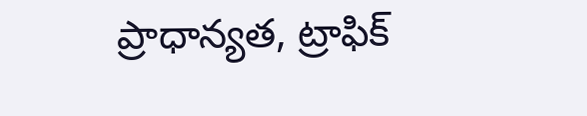ప్రాధాన్యత, ట్రాఫిక్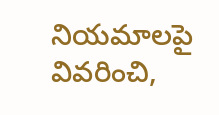నియమాలపై వివరించి,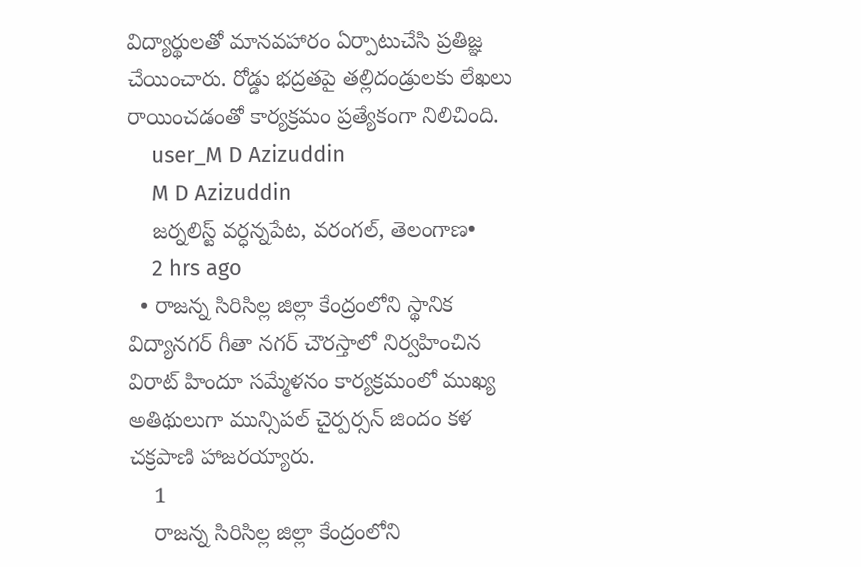విద్యార్థులతో మానవహారం ఏర్పాటుచేసి ప్రతిజ్ఞ చేయించారు. రోడ్డు భద్రతపై తల్లిదండ్రులకు లేఖలు రాయించడంతో కార్యక్రమం ప్రత్యేకంగా నిలిచింది.
    user_M D Azizuddin
    M D Azizuddin
    జర్నలిస్ట్ వర్ధన్నపేట, వరంగల్, తెలంగాణ•
    2 hrs ago
  • రాజన్న సిరిసిల్ల జిల్లా కేంద్రంలోని స్థానిక విద్యానగర్ గీతా నగర్ చౌరస్తాలో నిర్వహించిన విరాట్ హిందూ సమ్మేళనం కార్యక్రమంలో ముఖ్య అతిథులుగా మున్సిపల్ చైర్పర్సన్ జిందం కళ చక్రపాణి హాజరయ్యారు.
    1
    రాజన్న సిరిసిల్ల జిల్లా కేంద్రంలోని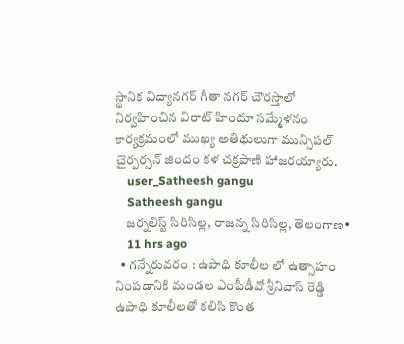స్థానిక విద్యానగర్ గీతా నగర్ చౌరస్తాలో నిర్వహించిన విరాట్ హిందూ సమ్మేళనం కార్యక్రమంలో ముఖ్య అతిథులుగా మున్సిపల్ చైర్పర్సన్ జిందం కళ చక్రపాణి హాజరయ్యారు.
    user_Satheesh gangu
    Satheesh gangu
    జర్నలిస్ట్ సిరిసిల్ల, రాజన్న సిరిసిల్ల, తెలంగాణ•
    11 hrs ago
  • గన్నేరువరం : ఉపాధి కూలీల లో ఉత్సాహం నింపడానికి మండల ఎంపీడీవో శ్రీనివాస్ రెడ్డి ఉపాధి కూలీలతో కలిసి కొంత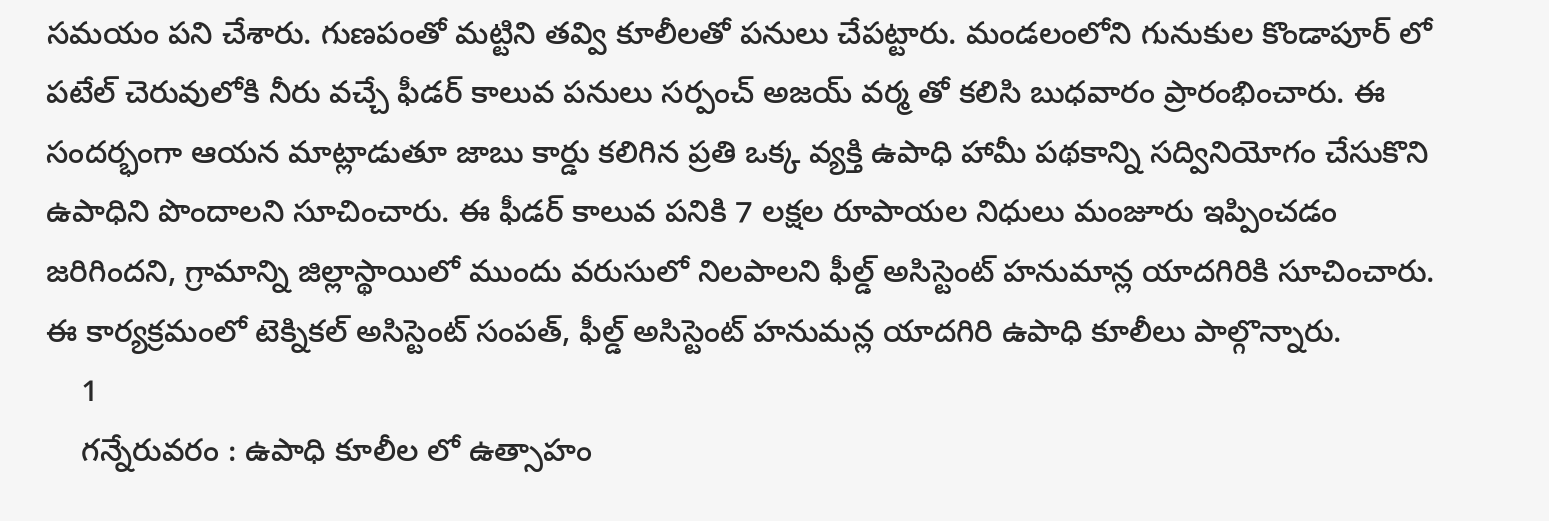సమయం పని చేశారు. గుణపంతో మట్టిని తవ్వి కూలీలతో పనులు చేపట్టారు. మండలంలోని గునుకుల కొండాపూర్ లో పటేల్ చెరువులోకి నీరు వచ్చే ఫీడర్ కాలువ పనులు సర్పంచ్ అజయ్ వర్మ తో కలిసి బుధవారం ప్రారంభించారు. ఈ సందర్భంగా ఆయన మాట్లాడుతూ జాబు కార్డు కలిగిన ప్రతి ఒక్క వ్యక్తి ఉపాధి హామీ పథకాన్ని సద్వినియోగం చేసుకొని ఉపాధిని పొందాలని సూచించారు. ఈ ఫీడర్ కాలువ పనికి 7 లక్షల రూపాయల నిధులు మంజూరు ఇప్పించడం జరిగిందని, గ్రామాన్ని జిల్లాస్థాయిలో ముందు వరుసులో నిలపాలని ఫీల్డ్ అసిస్టెంట్ హనుమాన్ల యాదగిరికి సూచించారు. ఈ కార్యక్రమంలో టెక్నికల్ అసిస్టెంట్ సంపత్, ఫీల్డ్ అసిస్టెంట్ హనుమన్ల యాదగిరి ఉపాధి కూలీలు పాల్గొన్నారు.
    1
    గన్నేరువరం : ఉపాధి కూలీల లో ఉత్సాహం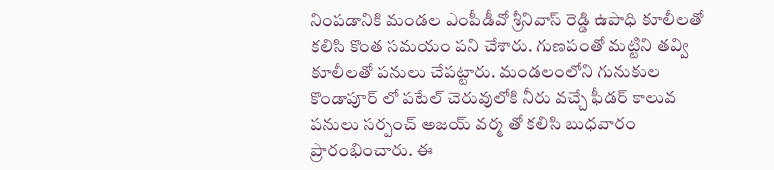నింపడానికి మండల ఎంపీడీవో శ్రీనివాస్ రెడ్డి ఉపాధి కూలీలతో కలిసి కొంత సమయం పని చేశారు. గుణపంతో మట్టిని తవ్వి కూలీలతో పనులు చేపట్టారు. మండలంలోని గునుకుల కొండాపూర్ లో పటేల్ చెరువులోకి నీరు వచ్చే ఫీడర్ కాలువ పనులు సర్పంచ్ అజయ్ వర్మ తో కలిసి బుధవారం ప్రారంభించారు. ఈ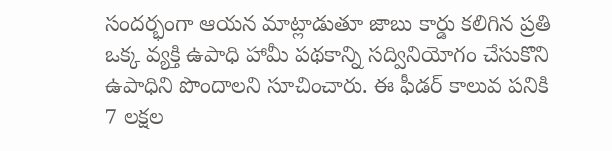సందర్భంగా ఆయన మాట్లాడుతూ జాబు కార్డు కలిగిన ప్రతి ఒక్క వ్యక్తి ఉపాధి హామీ పథకాన్ని సద్వినియోగం చేసుకొని ఉపాధిని పొందాలని సూచించారు. ఈ ఫీడర్ కాలువ పనికి 7 లక్షల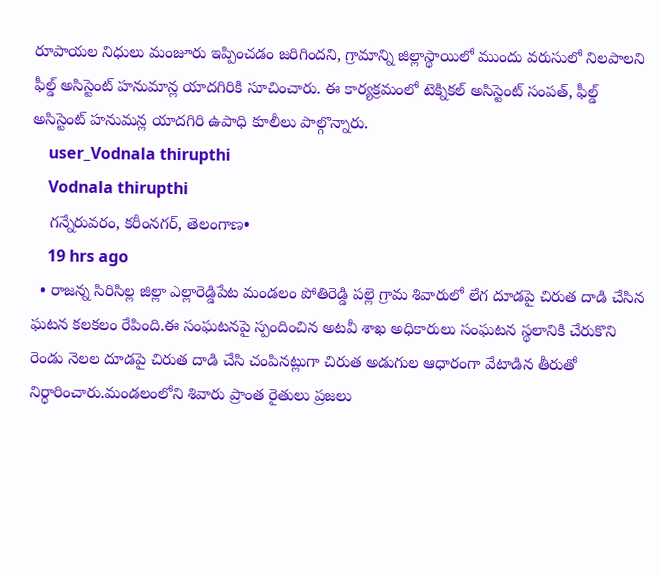రూపాయల నిధులు మంజూరు ఇప్పించడం జరిగిందని, గ్రామాన్ని జిల్లాస్థాయిలో ముందు వరుసులో నిలపాలని ఫీల్డ్ అసిస్టెంట్ హనుమాన్ల యాదగిరికి సూచించారు. ఈ కార్యక్రమంలో టెక్నికల్ అసిస్టెంట్ సంపత్, ఫీల్డ్ అసిస్టెంట్ హనుమన్ల యాదగిరి ఉపాధి కూలీలు పాల్గొన్నారు.
    user_Vodnala thirupthi
    Vodnala thirupthi
    గన్నేరువరం, కరీంనగర్, తెలంగాణ•
    19 hrs ago
  • రాజన్న సిరిసిల్ల జిల్లా ఎల్లారెడ్డిపేట మండలం పోతిరెడ్డి పల్లె గ్రామ శివారులో లేగ దూడపై చిరుత దాడి చేసిన ఘటన కలకలం రేపింది.ఈ సంఘటనపై స్పందించిన అటవీ శాఖ అధికారులు సంఘటన స్థలానికి చేరుకొని రెండు నెలల దూడపై చిరుత దాడి చేసి చంపినట్లుగా చిరుత అడుగుల ఆధారంగా వేటాడిన తీరుతో నిర్ధారించారు.మండలంలోని శివారు ప్రాంత రైతులు ప్రజలు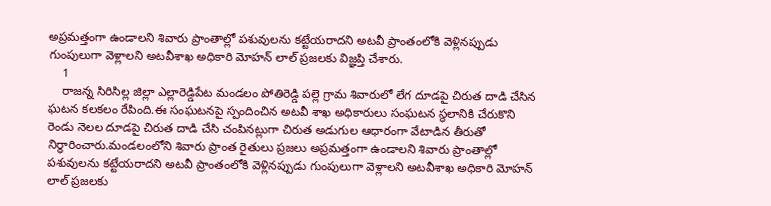అప్రమత్తంగా ఉండాలని శివారు ప్రాంతాల్లో పశువులను కట్టేయరాదని అటవీ ప్రాంతంలోకి వెళ్లినప్పుడు గుంపులుగా వెళ్లాలని అటవీశాఖ అధికారి మోహన్ లాల్ ప్రజలకు విజ్ఞప్తి చేశారు.
    1
    రాజన్న సిరిసిల్ల జిల్లా ఎల్లారెడ్డిపేట మండలం పోతిరెడ్డి పల్లె గ్రామ శివారులో లేగ దూడపై చిరుత దాడి చేసిన ఘటన కలకలం రేపింది.ఈ సంఘటనపై స్పందించిన అటవీ శాఖ అధికారులు సంఘటన స్థలానికి చేరుకొని రెండు నెలల దూడపై చిరుత దాడి చేసి చంపినట్లుగా చిరుత అడుగుల ఆధారంగా వేటాడిన తీరుతో నిర్ధారించారు.మండలంలోని శివారు ప్రాంత రైతులు ప్రజలు అప్రమత్తంగా ఉండాలని శివారు ప్రాంతాల్లో పశువులను కట్టేయరాదని అటవీ ప్రాంతంలోకి వెళ్లినప్పుడు గుంపులుగా వెళ్లాలని అటవీశాఖ అధికారి మోహన్ లాల్ ప్రజలకు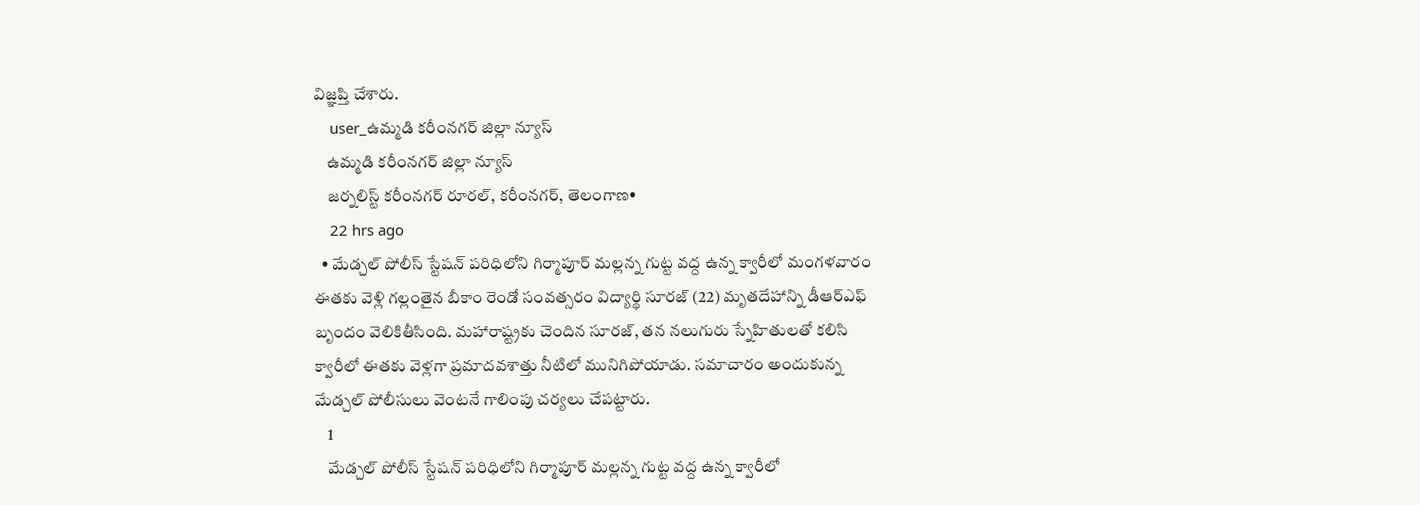విజ్ఞప్తి చేశారు.
    user_ఉమ్మడి కరీంనగర్ జిల్లా న్యూస్
    ఉమ్మడి కరీంనగర్ జిల్లా న్యూస్
    జర్నలిస్ట్ కరీంనగర్ రూరల్, కరీంనగర్, తెలంగాణ•
    22 hrs ago
  • మేడ్చల్ పోలీస్ స్టేషన్ పరిధిలోని గిర్మాపూర్ మల్లన్న గుట్ట వద్ద ఉన్న క్వారీలో మంగళవారం ఈతకు వెళ్లి గల్లంతైన బీకాం రెండో సంవత్సరం విద్యార్థి సూరజ్ (22) మృతదేహాన్ని డీఆర్ఎఫ్ బృందం వెలికితీసింది. మహారాష్ట్రకు చెందిన సూరజ్, తన నలుగురు స్నేహితులతో కలిసి క్వారీలో ఈతకు వెళ్లగా ప్రమాదవశాత్తు నీటిలో మునిగిపోయాడు. సమాచారం అందుకున్న మేడ్చల్ పోలీసులు వెంటనే గాలింపు చర్యలు చేపట్టారు.
    1
    మేడ్చల్ పోలీస్ స్టేషన్ పరిధిలోని గిర్మాపూర్ మల్లన్న గుట్ట వద్ద ఉన్న క్వారీలో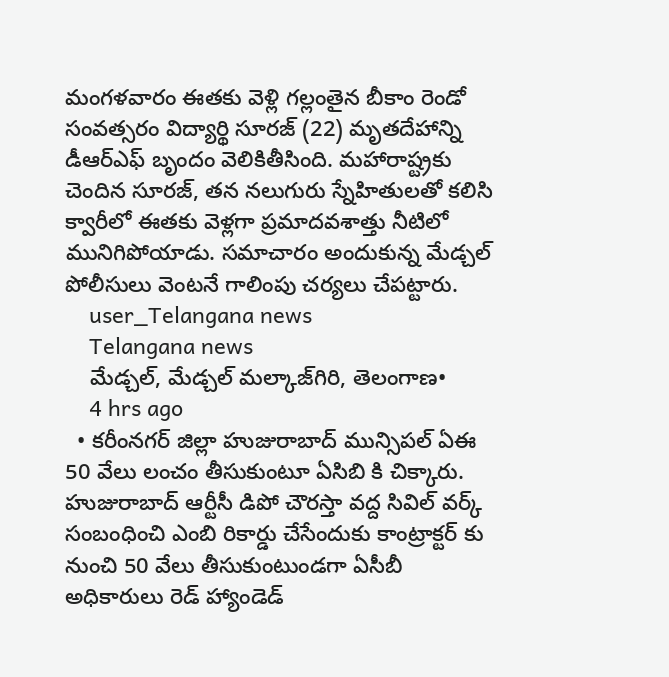మంగళవారం ఈతకు వెళ్లి గల్లంతైన బీకాం రెండో సంవత్సరం విద్యార్థి సూరజ్ (22) మృతదేహాన్ని డీఆర్ఎఫ్ బృందం వెలికితీసింది. మహారాష్ట్రకు చెందిన సూరజ్, తన నలుగురు స్నేహితులతో కలిసి క్వారీలో ఈతకు వెళ్లగా ప్రమాదవశాత్తు నీటిలో మునిగిపోయాడు. సమాచారం అందుకున్న మేడ్చల్ పోలీసులు వెంటనే గాలింపు చర్యలు చేపట్టారు.
    user_Telangana news
    Telangana news
    మేడ్చల్, మేడ్చల్ మల్కాజ్‌గిరి, తెలంగాణ•
    4 hrs ago
  • కరీంనగర్ జిల్లా హుజురాబాద్ మున్సిపల్ ఏఈ 50 వేలు లంచం తీసుకుంటూ ఏసిబి కి చిక్కారు. హుజురాబాద్ ఆర్టీసీ డిపో చౌరస్తా వద్ద సివిల్ వర్క్ సంబంధించి ఎంబి రికార్డు చేసేందుకు కాంట్రాక్టర్ కు నుంచి 50 వేలు తీసుకుంటుండగా ఏసీబీ అధికారులు రెడ్ హ్యాండెడ్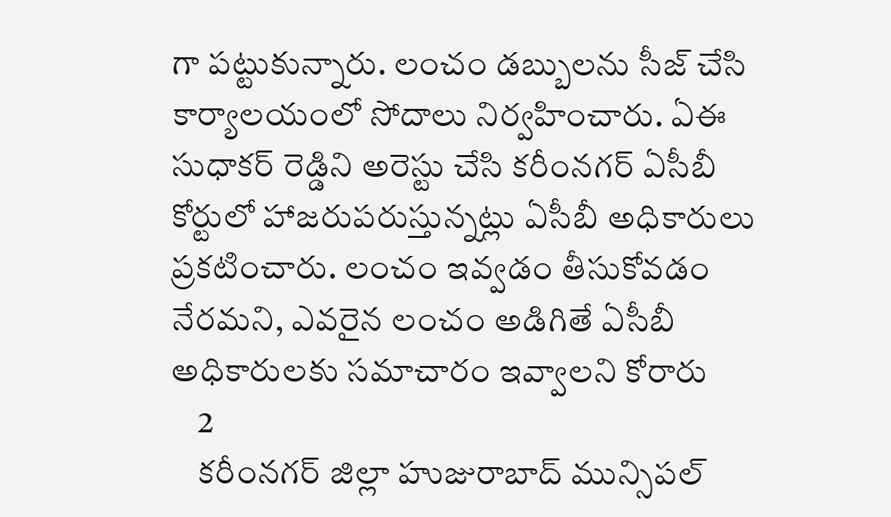గా పట్టుకున్నారు. లంచం డబ్బులను సీజ్ చేసి కార్యాలయంలో సోదాలు నిర్వహించారు. ఏఈ సుధాకర్ రెడ్డిని అరెస్టు చేసి కరీంనగర్ ఏసీబీ కోర్టులో హాజరుపరుస్తున్నట్లు ఏసీబీ అధికారులు ప్రకటించారు. లంచం ఇవ్వడం తీసుకోవడం నేరమని, ఎవరైన లంచం అడిగితే ఏసీబీ అధికారులకు సమాచారం ఇవ్వాలని కోరారు
    2
    కరీంనగర్ జిల్లా హుజురాబాద్ మున్సిపల్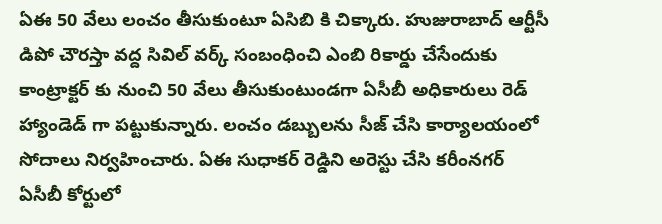ఏఈ 50 వేలు లంచం తీసుకుంటూ ఏసిబి కి చిక్కారు. హుజురాబాద్ ఆర్టీసీ డిపో చౌరస్తా వద్ద సివిల్ వర్క్ సంబంధించి ఎంబి రికార్డు చేసేందుకు కాంట్రాక్టర్ కు నుంచి 50 వేలు తీసుకుంటుండగా ఏసీబీ అధికారులు రెడ్ హ్యాండెడ్ గా పట్టుకున్నారు. లంచం డబ్బులను సీజ్ చేసి కార్యాలయంలో సోదాలు నిర్వహించారు. ఏఈ సుధాకర్ రెడ్డిని అరెస్టు చేసి కరీంనగర్ ఏసీబీ కోర్టులో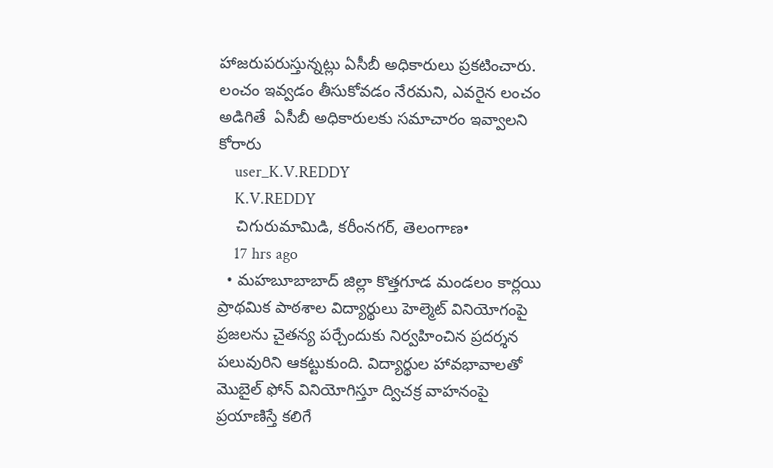హాజరుపరుస్తున్నట్లు ఏసీబీ అధికారులు ప్రకటించారు. లంచం ఇవ్వడం తీసుకోవడం నేరమని, ఎవరైన లంచం అడిగితే  ఏసీబీ అధికారులకు సమాచారం ఇవ్వాలని కోరారు
    user_K.V.REDDY
    K.V.REDDY
    చిగురుమామిడి, కరీంనగర్, తెలంగాణ•
    17 hrs ago
  • మహబూబాబాద్ జిల్లా కొత్తగూడ మండలం కార్లయి ప్రాథమిక పాఠశాల విద్యార్థులు హెల్మెట్ వినియోగంపై ప్రజలను చైతన్య పర్చేందుకు నిర్వహించిన ప్రదర్శన పలువురిని ఆకట్టుకుంది. విద్యార్థుల హావభావాలతో మొబైల్ ఫోన్ వినియోగిస్తూ ద్విచక్ర వాహనంపై ప్రయాణిస్తే కలిగే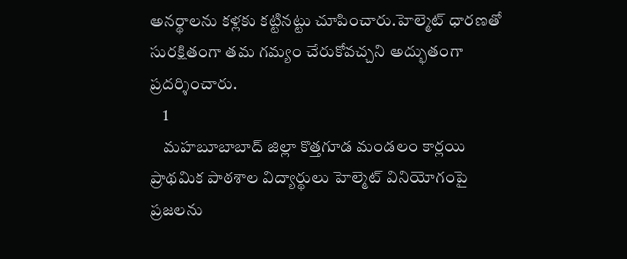అనర్థాలను కళ్లకు కట్టినట్టు చూపించారు.హెల్మెట్ ధారణతో సురక్షితంగా తమ గమ్యం చేరుకోవచ్చని అద్భుతంగా ప్రదర్శించారు.
    1
    మహబూబాబాద్ జిల్లా కొత్తగూడ మండలం కార్లయి ప్రాథమిక పాఠశాల విద్యార్థులు హెల్మెట్ వినియోగంపై ప్రజలను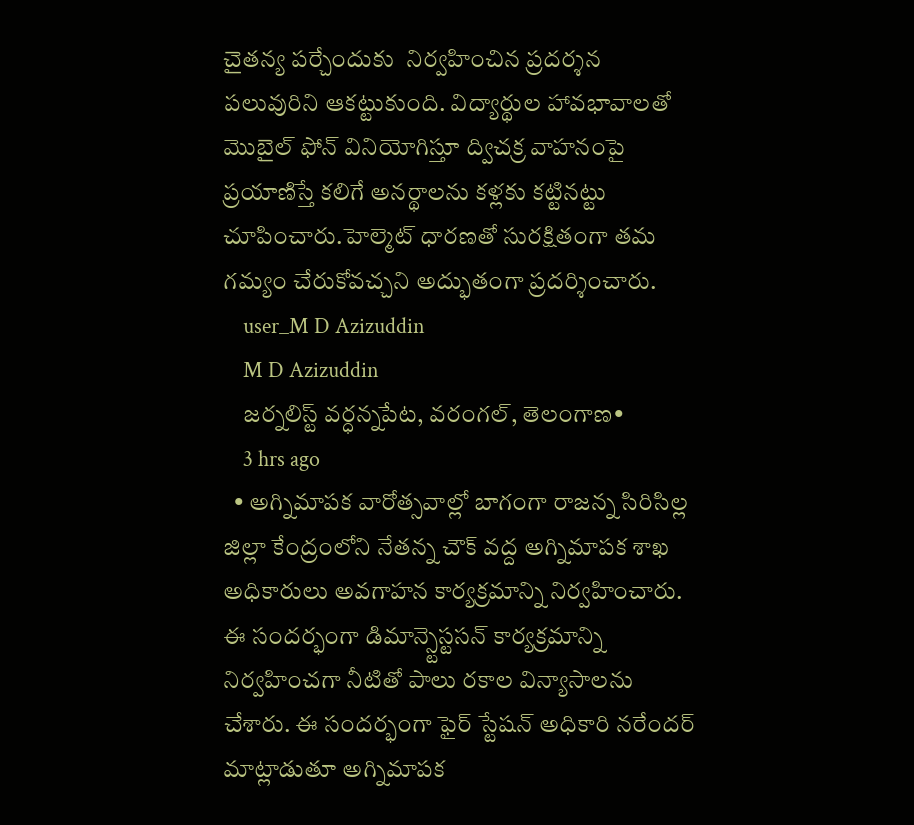చైతన్య పర్చేందుకు  నిర్వహించిన ప్రదర్శన పలువురిని ఆకట్టుకుంది. విద్యార్థుల హావభావాలతో మొబైల్ ఫోన్ వినియోగిస్తూ ద్విచక్ర వాహనంపై ప్రయాణిస్తే కలిగే అనర్థాలను కళ్లకు కట్టినట్టు చూపించారు.హెల్మెట్ ధారణతో సురక్షితంగా తమ గమ్యం చేరుకోవచ్చని అద్భుతంగా ప్రదర్శించారు.
    user_M D Azizuddin
    M D Azizuddin
    జర్నలిస్ట్ వర్ధన్నపేట, వరంగల్, తెలంగాణ•
    3 hrs ago
  • అగ్నిమాపక వారోత్సవాల్లో బాగంగా రాజన్న సిరిసిల్ల జిల్లా కేంద్రంలోని నేతన్న చౌక్ వద్ద అగ్నిమాపక శాఖ అధికారులు అవగాహన కార్యక్రమాన్ని నిర్వహించారు. ఈ సందర్భంగా డిమాన్స్టెస్టసన్ కార్యక్రమాన్ని నిర్వహించగా నీటితో పాలు రకాల విన్యాసాలను చేశారు. ఈ సందర్భంగా ఫైర్ స్టేషన్ అధికారి నరేందర్ మాట్లాడుతూ అగ్నిమాపక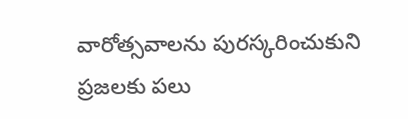వారోత్సవాలను పురస్కరించుకుని ప్రజలకు పలు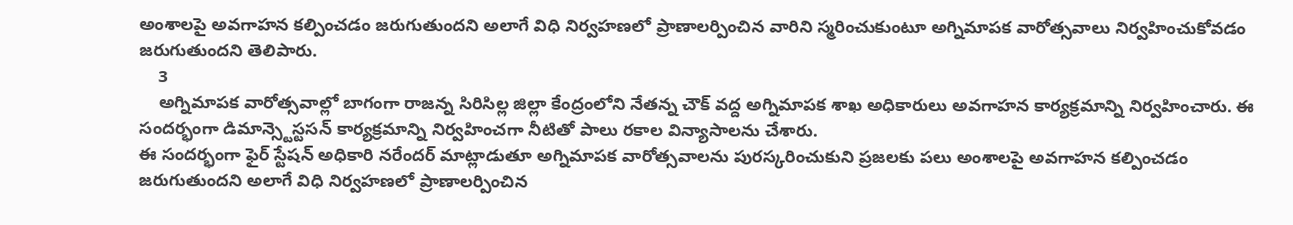అంశాలపై అవగాహన కల్పించడం జరుగుతుందని అలాగే విధి నిర్వహణలో ప్రాణాలర్పించిన వారిని స్మరించుకుంటూ అగ్నిమాపక వారోత్సవాలు నిర్వహించుకోవడం జరుగుతుందని తెలిపారు.
    3
    అగ్నిమాపక వారోత్సవాల్లో బాగంగా రాజన్న సిరిసిల్ల జిల్లా కేంద్రంలోని నేతన్న చౌక్ వద్ద అగ్నిమాపక శాఖ అధికారులు అవగాహన కార్యక్రమాన్ని నిర్వహించారు. ఈ సందర్భంగా డిమాన్స్టెస్టసన్ కార్యక్రమాన్ని నిర్వహించగా నీటితో పాలు రకాల విన్యాసాలను చేశారు.
ఈ సందర్భంగా ఫైర్ స్టేషన్ అధికారి నరేందర్ మాట్లాడుతూ అగ్నిమాపక వారోత్సవాలను పురస్కరించుకుని ప్రజలకు పలు అంశాలపై అవగాహన కల్పించడం జరుగుతుందని అలాగే విధి నిర్వహణలో ప్రాణాలర్పించిన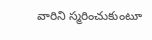వారిని స్మరించుకుంటూ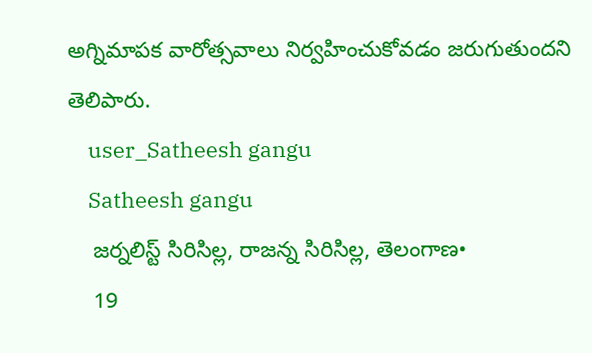అగ్నిమాపక వారోత్సవాలు నిర్వహించుకోవడం జరుగుతుందని తెలిపారు.
    user_Satheesh gangu
    Satheesh gangu
    జర్నలిస్ట్ సిరిసిల్ల, రాజన్న సిరిసిల్ల, తెలంగాణ•
    19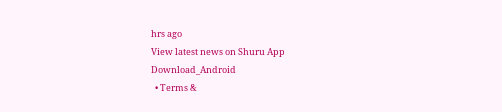hrs ago
View latest news on Shuru App
Download_Android
  • Terms &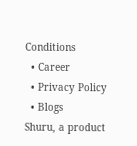Conditions
  • Career
  • Privacy Policy
  • Blogs
Shuru, a product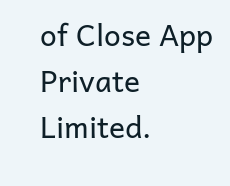of Close App Private Limited.